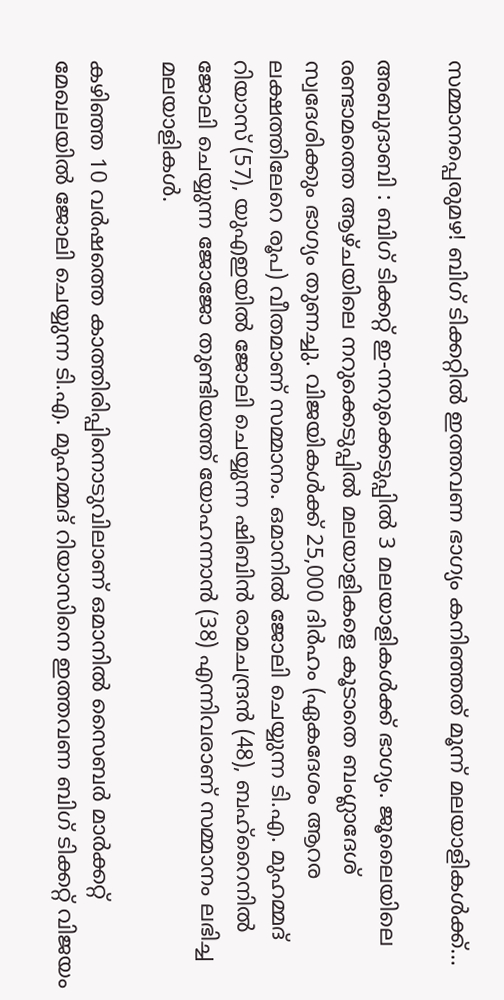സമ്മാനപ്പെരുമഴ! ബിഗ് ടിക്കറ്റില്‍ ഇത്തവണ ഭാഗ്യം കനിഞ്ഞത് മൂന്ന് മലയാളികള്‍ക്ക്…

അബുദാബി : ബിഗ് ടിക്കറ്റ് ഇ-നറുക്കെടുപ്പില്‍ 3 മലയാളികള്‍ക്ക് ഭാഗ്യം. ജൂലൈയിലെ രണ്ടാമത്തെ ആഴ്ചയിലെ നറുക്കെടുപ്പില്‍ മലയാളികളെ കൂടാതെ ബംഗ്ലാദേശ് സ്വദേശിക്കും ഭാഗ്യം തുണച്ചു. വിജയികള്‍ക്ക് 25,000 ദിര്‍ഹം (ഏകദേശം ആറര ലക്ഷത്തിലേറെ രൂപ) വീതമാണ് സമ്മാനം. ഒമാനില്‍ ജോലി ചെയ്യുന്ന ടി.എ. മുഹമ്മദ് റിയാസ് (57), യുഎഇയില്‍ ജോലി ചെയ്യുന്ന ഷിബിന്‍ രാമചന്ദ്രന്‍ (48), ബഹ്‌റൈനില്‍ ജോലി ചെയ്യുന്ന ജോജോ തുണ്ടിയത്ത് യോഹന്നാന്‍ (38) എന്നിവരാണ് സമ്മാനം ലഭിച്ച മലയാളികള്‍.

കഴിഞ്ഞ 10 വര്‍ഷത്തെ കാത്തിരിപ്പിനൊടുവിലാണ് ഒമാനില്‍ സൈബര്‍ മാര്‍ക്കറ്റ് മേഖലയില്‍ ജോലി ചെയ്യുന്ന ടി.എ. മുഹമ്മദ് റിയാസിനെ ഇത്തവണ ബിഗ് ടിക്കറ്റ് വിജയം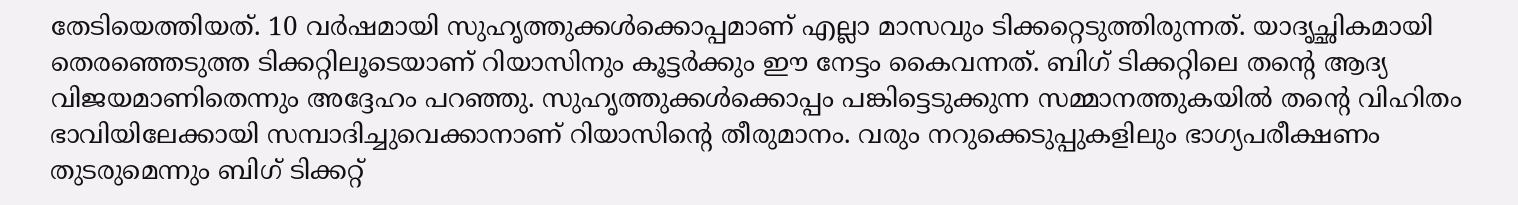തേടിയെത്തിയത്. 10 വര്‍ഷമായി സുഹൃത്തുക്കള്‍ക്കൊപ്പമാണ് എല്ലാ മാസവും ടിക്കറ്റെടുത്തിരുന്നത്. യാദൃച്ഛികമായി തെരഞ്ഞെടുത്ത ടിക്കറ്റിലൂടെയാണ് റിയാസിനും കൂട്ടര്‍ക്കും ഈ നേട്ടം കൈവന്നത്. ബിഗ് ടിക്കറ്റിലെ തന്റെ ആദ്യ വിജയമാണിതെന്നും അദ്ദേഹം പറഞ്ഞു. സുഹൃത്തുക്കള്‍ക്കൊപ്പം പങ്കിട്ടെടുക്കുന്ന സമ്മാനത്തുകയില്‍ തന്റെ വിഹിതം ഭാവിയിലേക്കായി സമ്പാദിച്ചുവെക്കാനാണ് റിയാസിന്റെ തീരുമാനം. വരും നറുക്കെടുപ്പുകളിലും ഭാഗ്യപരീക്ഷണം തുടരുമെന്നും ബിഗ് ടിക്കറ്റ്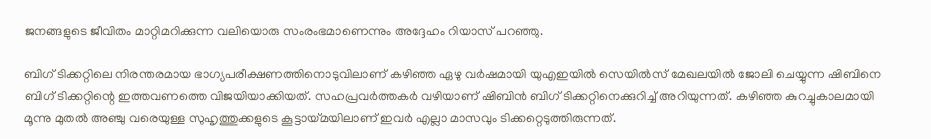ജനങ്ങളുടെ ജീവിതം മാറ്റിമറിക്കുന്ന വലിയൊരു സംരംഭമാണെന്നും അദ്ദേഹം റിയാസ് പറഞ്ഞു.

ബിഗ് ടിക്കറ്റിലെ നിരന്തരമായ ഭാഗ്യപരീക്ഷണത്തിനൊടുവിലാണ് കഴിഞ്ഞ ഏഴു വര്‍ഷമായി യുഎഇയില്‍ സെയില്‍സ് മേഖലയില്‍ ജോലി ചെയ്യുന്ന ഷിബിനെ ബിഗ് ടിക്കറ്റിന്റെ ഇത്തവണത്തെ വിജയിയാക്കിയത്. സഹപ്രവര്‍ത്തകര്‍ വഴിയാണ് ഷിബിന്‍ ബിഗ് ടിക്കറ്റിനെക്കുറിച്ച് അറിയുന്നത്. കഴിഞ്ഞ കുറച്ചുകാലമായി മൂന്നു മുതല്‍ അഞ്ചു വരെയുള്ള സുഹൃത്തുക്കളുടെ കൂട്ടായ്മയിലാണ് ഇവര്‍ എല്ലാ മാസവും ടിക്കറ്റെടുത്തിരുന്നത്.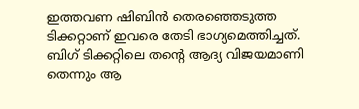ഇത്തവണ ഷിബിന്‍ തെരഞ്ഞെടുത്ത ടിക്കറ്റാണ് ഇവരെ തേടി ഭാഗ്യമെത്തിച്ചത്. ബിഗ് ടിക്കറ്റിലെ തന്റെ ആദ്യ വിജയമാണി തെന്നും ആ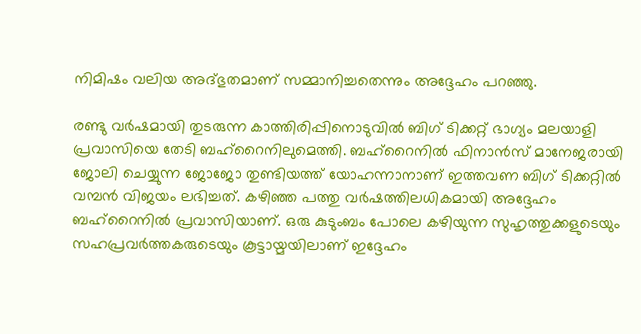നിമിഷം വലിയ അദ്ഭുതമാണ് സമ്മാനിച്ചതെന്നും അദ്ദേഹം പറഞ്ഞു.

രണ്ടു വര്‍ഷമായി തുടരുന്ന കാത്തിരിപ്പിനൊടുവില്‍ ബിഗ് ടിക്കറ്റ് ഭാഗ്യം മലയാളി പ്രവാസിയെ തേടി ബഹ്‌റൈനിലുമെത്തി. ബഹ്‌റൈനില്‍ ഫിനാന്‍സ് മാനേജരായി ജോലി ചെയ്യുന്ന ജോജോ തുണ്ടിയത്ത് യോഹന്നാനാണ് ഇത്തവണ ബിഗ് ടിക്കറ്റില്‍ വമ്പന്‍ വിജയം ലഭിച്ചത്. കഴിഞ്ഞ പത്തു വര്‍ഷത്തിലധികമായി അദ്ദേഹം ബഹ്‌റൈനില്‍ പ്രവാസിയാണ്. ഒരു കുടുംബം പോലെ കഴിയുന്ന സുഹൃത്തുക്കളുടെയും സഹപ്രവര്‍ത്തകരുടെയും കൂട്ടായ്മയിലാണ് ഇദ്ദേഹം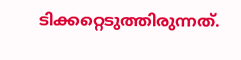ടിക്കറ്റെടുത്തിരുന്നത്.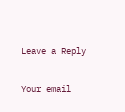Leave a Reply

Your email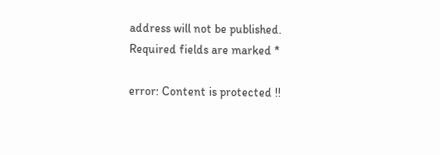address will not be published. Required fields are marked *

error: Content is protected !!